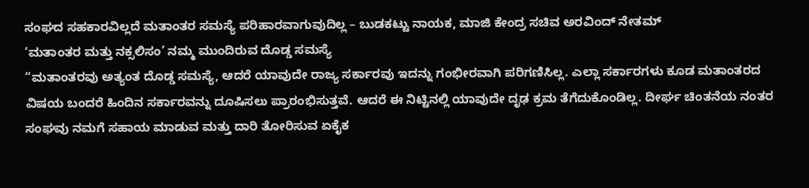ಸಂಘದ ಸಹಕಾರವಿಲ್ಲದೆ ಮತಾಂತರ ಸಮಸ್ಯೆ ಪರಿಹಾರವಾಗುವುದಿಲ್ಲ – ಬುಡಕಟ್ಟು ನಾಯಕ, ಮಾಜಿ ಕೇಂದ್ರ ಸಚಿವ ಅರವಿಂದ್ ನೇತಮ್
‘ಮತಾಂತರ ಮತ್ತು ನಕ್ಸಲಿಸಂ’ ನಮ್ಮ ಮುಂದಿರುವ ದೊಡ್ಡ ಸಮಸ್ಯೆ
“ಮತಾಂತರವು ಅತ್ಯಂತ ದೊಡ್ಡ ಸಮಸ್ಯೆ, ಆದರೆ ಯಾವುದೇ ರಾಜ್ಯ ಸರ್ಕಾರವು ಇದನ್ನು ಗಂಭೀರವಾಗಿ ಪರಿಗಣಿಸಿಲ್ಲ. ಎಲ್ಲಾ ಸರ್ಕಾರಗಳು ಕೂಡ ಮತಾಂತರದ ವಿಷಯ ಬಂದರೆ ಹಿಂದಿನ ಸರ್ಕಾರವನ್ನು ದೂಷಿಸಲು ಪ್ರಾರಂಭಿಸುತ್ತವೆ. ಆದರೆ ಈ ನಿಟ್ಟಿನಲ್ಲಿ ಯಾವುದೇ ದೃಢ ಕ್ರಮ ತೆಗೆದುಕೊಂಡಿಲ್ಲ. ದೀರ್ಘ ಚಿಂತನೆಯ ನಂತರ ಸಂಘವು ನಮಗೆ ಸಹಾಯ ಮಾಡುವ ಮತ್ತು ದಾರಿ ತೋರಿಸುವ ಏಕೈಕ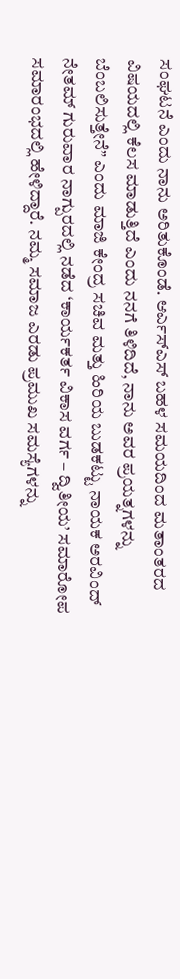ಸಂಘಟನೆ ಎಂದು ನಾನು ಅರಿತುಕೊಂಡೆ. ಆರ್ಎಸ್ಎಸ್ ಬಹಳ ಸಮಯದಿಂದ ಮತಾಂತರದ ವಿಷಯದಲ್ಲಿ ಕೆಲಸ ಮಾಡುತ್ತಿದೆ ಎಂದು ನನಗೆ ತಿಳಿದಿದೆ, ನಾನು ಅವರ ಪ್ರಯತ್ನಗಳನ್ನು ಬೆಂಬಲಿಸುತ್ತೇನೆ” ಎಂದು ಮಾಜಿ ಕೇಂದ್ರ ಸಚಿವ ಮತ್ತು ಹಿರಿಯ ಬುಡಕಟ್ಟು ನಾಯಕ ಅರವಿಂದ್ ನೇತಮ್ ಗುರುವಾರ ನಾಗ್ಪುರದಲ್ಲಿ ನಡೆದ ‘ಕಾರ್ಯಕರ್ತ ವಿಕಾಸ ವರ್ಗ – ದ್ವಿತೀಯ’ ಸಮಾರೋಪ ಸಮಾರಂಭದಲ್ಲಿ ಹೇಳಿದ್ದಾರೆ. ನಮ್ಮ ಸಮಾಜ ಎರಡು ಪ್ರಮುಖ ಸಮಸ್ಯೆಗಳನ್ನು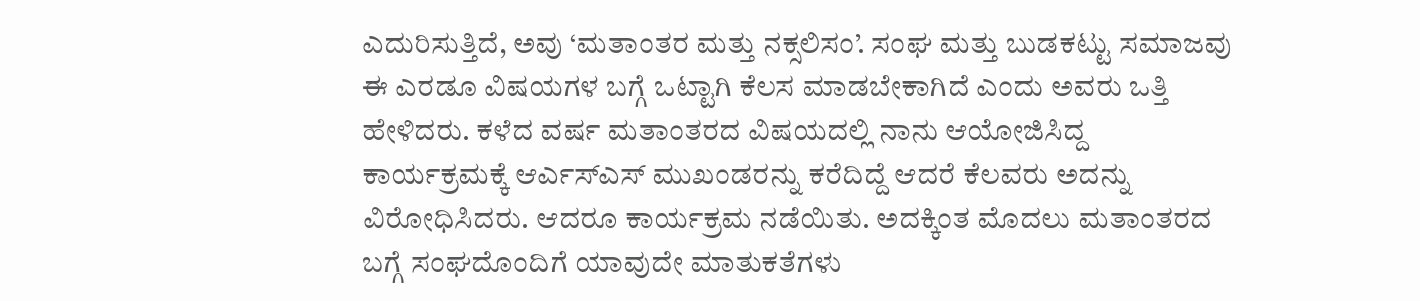ಎದುರಿಸುತ್ತಿದೆ, ಅವು ‘ಮತಾಂತರ ಮತ್ತು ನಕ್ಸಲಿಸಂ’. ಸಂಘ ಮತ್ತು ಬುಡಕಟ್ಟು ಸಮಾಜವು ಈ ಎರಡೂ ವಿಷಯಗಳ ಬಗ್ಗೆ ಒಟ್ಟಾಗಿ ಕೆಲಸ ಮಾಡಬೇಕಾಗಿದೆ ಎಂದು ಅವರು ಒತ್ತಿ ಹೇಳಿದರು. ಕಳೆದ ವರ್ಷ ಮತಾಂತರದ ವಿಷಯದಲ್ಲಿ ನಾನು ಆಯೋಜಿಸಿದ್ದ ಕಾರ್ಯಕ್ರಮಕ್ಕೆ ಆರ್ಎಸ್ಎಸ್ ಮುಖಂಡರನ್ನು ಕರೆದಿದ್ದೆ ಆದರೆ ಕೆಲವರು ಅದನ್ನು ವಿರೋಧಿಸಿದರು. ಆದರೂ ಕಾರ್ಯಕ್ರಮ ನಡೆಯಿತು. ಅದಕ್ಕಿಂತ ಮೊದಲು ಮತಾಂತರದ ಬಗ್ಗೆ ಸಂಘದೊಂದಿಗೆ ಯಾವುದೇ ಮಾತುಕತೆಗಳು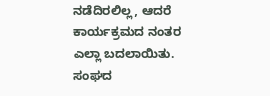ನಡೆದಿರಲಿಲ್ಲ, ಆದರೆ ಕಾರ್ಯಕ್ರಮದ ನಂತರ ಎಲ್ಲಾ ಬದಲಾಯಿತು. ಸಂಘದ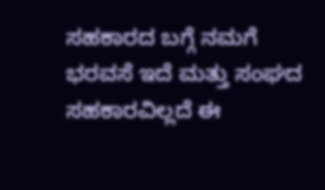ಸಹಕಾರದ ಬಗ್ಗೆ ನಮಗೆ ಭರವಸೆ ಇದೆ ಮತ್ತು ಸಂಘದ ಸಹಕಾರವಿಲ್ಲದೆ ಈ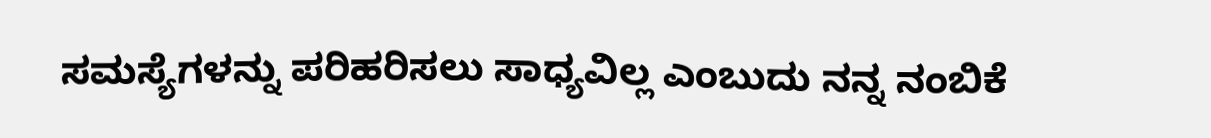ಸಮಸ್ಯೆಗಳನ್ನು ಪರಿಹರಿಸಲು ಸಾಧ್ಯವಿಲ್ಲ ಎಂಬುದು ನನ್ನ ನಂಬಿಕೆ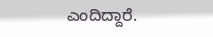ಎಂದಿದ್ದಾರೆ.